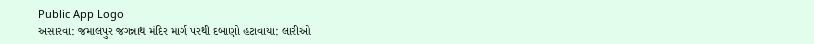Public App Logo
અસારવા: જમાલપુર જગન્નાથ મંદિર માર્ગ પરથી દબાણો હટાવાયા: લારીઓ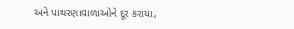અને પાથરણાવાળાઓને દૂર કરાયા,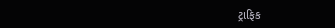ટ્રાફિક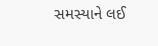સમસ્યાને લઈ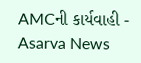AMCની કાર્યવાહી - Asarva News